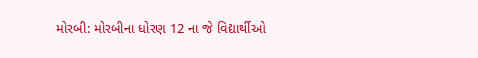મોરબી: મોરબીના ધોરણ 12 ના જે વિદ્યાર્થીઓ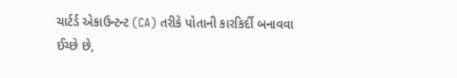ચાર્ટર્ડ એકાઉન્ટન્ટ (CA) તરીકે પોતાની કારકિર્દી બનાવવા ઈચ્છે છે,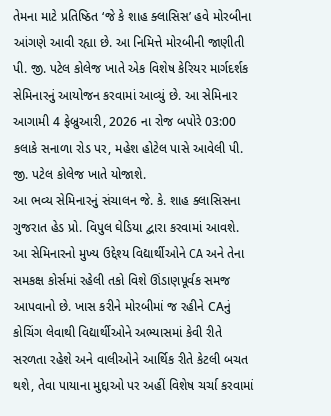તેમના માટે પ્રતિષ્ઠિત ‘જે કે શાહ ક્લાસિસ’ હવે મોરબીના આંગણે આવી રહ્યા છે. આ નિમિત્તે મોરબીની જાણીતી પી. જી. પટેલ કોલેજ ખાતે એક વિશેષ કેરિયર માર્ગદર્શક સેમિનારનું આયોજન કરવામાં આવ્યું છે. આ સેમિનાર આગામી 4 ફેબ્રુઆરી, 2026 ના રોજ બપોરે 03:00 કલાકે સનાળા રોડ પર, મહેશ હોટેલ પાસે આવેલી પી. જી. પટેલ કોલેજ ખાતે યોજાશે.
આ ભવ્ય સેમિનારનું સંચાલન જે. કે. શાહ ક્લાસિસના ગુજરાત હેડ પ્રો. વિપુલ ઘેડિયા દ્વારા કરવામાં આવશે. આ સેમિનારનો મુખ્ય ઉદ્દેશ્ય વિદ્યાર્થીઓને CA અને તેના સમકક્ષ કોર્સમાં રહેલી તકો વિશે ઊંડાણપૂર્વક સમજ આપવાનો છે. ખાસ કરીને મોરબીમાં જ રહીને CAનું કોચિંગ લેવાથી વિદ્યાર્થીઓને અભ્યાસમાં કેવી રીતે સરળતા રહેશે અને વાલીઓને આર્થિક રીતે કેટલી બચત થશે, તેવા પાયાના મુદ્દાઓ પર અહીં વિશેષ ચર્ચા કરવામાં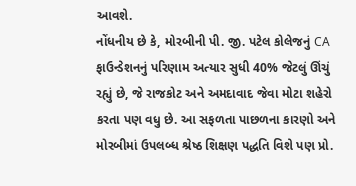આવશે.
નોંધનીય છે કે, મોરબીની પી. જી. પટેલ કોલેજનું CA ફાઉન્ડેશનનું પરિણામ અત્યાર સુધી 40% જેટલું ઊંચું રહ્યું છે, જે રાજકોટ અને અમદાવાદ જેવા મોટા શહેરો કરતા પણ વધુ છે. આ સફળતા પાછળના કારણો અને મોરબીમાં ઉપલબ્ધ શ્રેષ્ઠ શિક્ષણ પદ્ધતિ વિશે પણ પ્રો.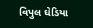વિપુલ ઘેડિયા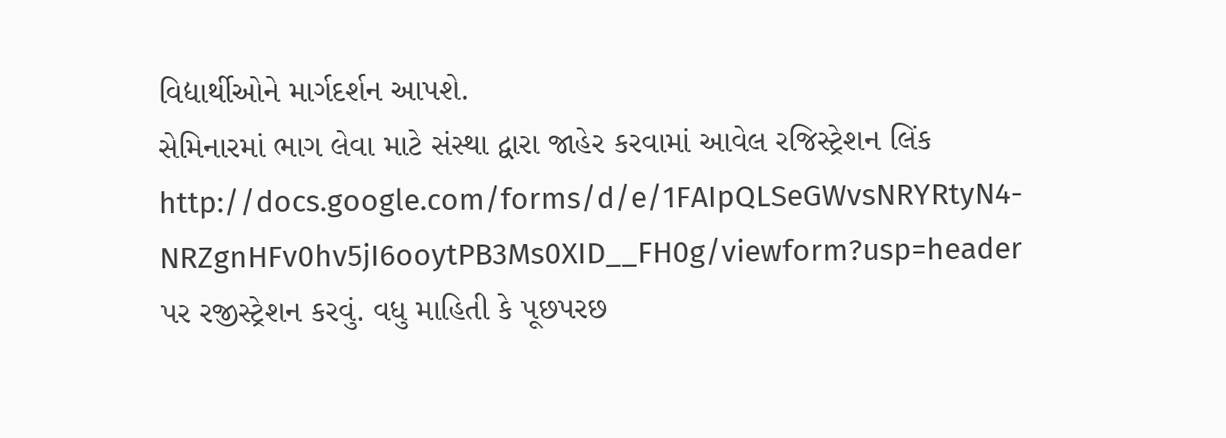વિદ્યાર્થીઓને માર્ગદર્શન આપશે.
સેમિનારમાં ભાગ લેવા માટે સંસ્થા દ્વારા જાહેર કરવામાં આવેલ રજિસ્ટ્રેશન લિંક
http://docs.google.com/forms/d/e/1FAIpQLSeGWvsNRYRtyN4-NRZgnHFv0hv5jI6ooytPB3Ms0XID__FH0g/viewform?usp=header
પર રજીસ્ટ્રેશન કરવું. વધુ માહિતી કે પૂછપરછ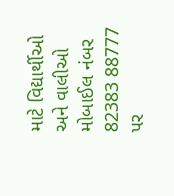માટે વિદ્યાર્થીઓ અને વાલીઓ મોબાઈલ નંબર 82383 88777 પર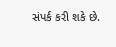સંપર્ક કરી શકે છે.